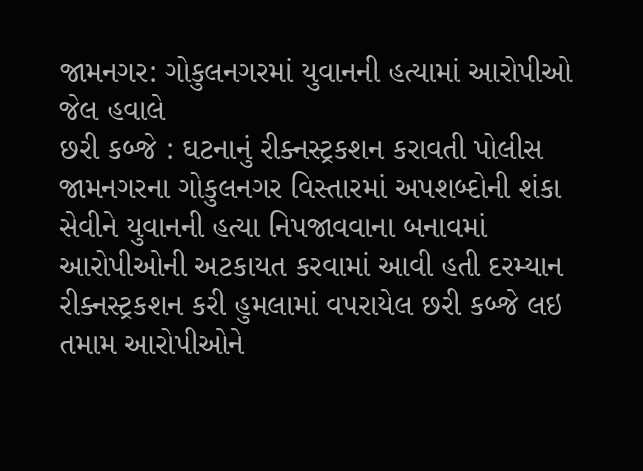જામનગર: ગોકુલનગરમાં યુવાનની હત્યામાં આરોપીઓ જેલ હવાલે
છરી કબ્જે : ઘટનાનું રીક્નસ્ટ્રકશન કરાવતી પોલીસ
જામનગરના ગોકુલનગર વિસ્તારમાં અપશબ્દોની શંકા સેવીને યુવાનની હત્યા નિપજાવવાના બનાવમાં આરોપીઓની અટકાયત કરવામાં આવી હતી દરમ્યાન રીક્નસ્ટ્રકશન કરી હુમલામાં વપરાયેલ છરી કબ્જે લઇ તમામ આરોપીઓને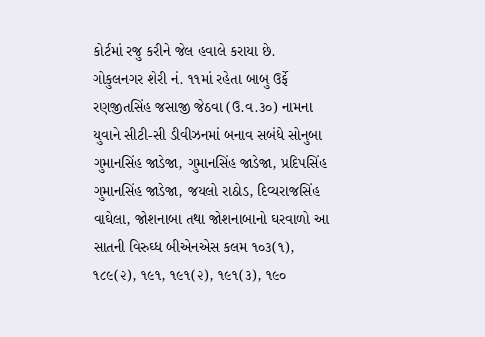કોર્ટમાં રજુ કરીને જેલ હવાલે કરાયા છે.
ગોકુલનગર શેરી નં. ૧૧માં રહેતા બાબુ ઉર્ફે રણજીતસિંહ જસાજી જેઠવા (ઉ.વ.૩૦) નામના યુવાને સીટી-સી ડીવીઝનમાં બનાવ સબંધે સોનુબા ગુમાનસિંહ જાડેજા, ગુમાનસિંહ જાડેજા, પ્રદિપસિંહ ગુમાનસિંહ જાડેજા, જયલો રાઠોડ, દિવ્યરાજસિંહ વાઘેલા, જોશનાબા તથા જોશનાબાનો ઘરવાળો આ સાતની વિરુઘ્ધ બીએનએસ કલમ ૧૦૩(૧), ૧૮૯(૨), ૧૯૧, ૧૯૧(૨), ૧૯૧(૩), ૧૯૦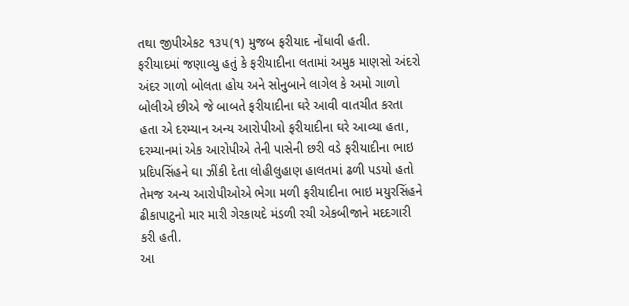તથા જીપીએકટ ૧૩૫(૧) મુજબ ફરીયાદ નોંધાવી હતી.
ફરીયાદમાં જણાવ્યુ હતું કે ફરીયાદીના લતામાં અમુક માણસો અંદરો અંદર ગાળો બોલતા હોય અને સોનુબાને લાગેલ કે અમો ગાળો બોલીએ છીએ જે બાબતે ફરીયાદીના ઘરે આવી વાતચીત કરતા હતા એ દરમ્યાન અન્ય આરોપીઓ ફરીયાદીના ઘરે આવ્યા હતા, દરમ્યાનમાં એક આરોપીએ તેની પાસેની છરી વડે ફરીયાદીના ભાઇ પ્રદિપસિંહને ઘા ઝીંકી દેતા લોહીલુહાણ હાલતમાં ઢળી પડયો હતો તેમજ અન્ય આરોપીઓએ ભેગા મળી ફરીયાદીના ભાઇ મયુરસિંહને ઢીકાપાટુનો માર મારી ગેરકાયદે મંડળી રચી એકબીજાને મદદગારી કરી હતી.
આ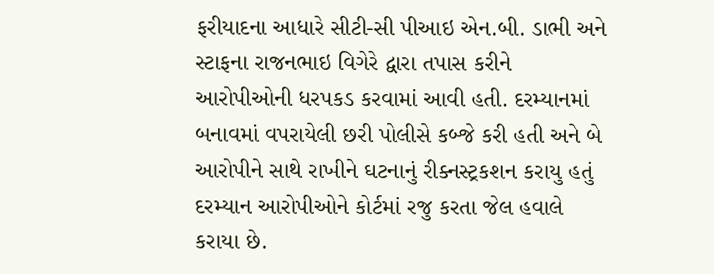ફરીયાદના આધારે સીટી-સી પીઆઇ એન.બી. ડાભી અને સ્ટાફના રાજનભાઇ વિગેરે દ્વારા તપાસ કરીને આરોપીઓની ધરપકડ કરવામાં આવી હતી. દરમ્યાનમાં બનાવમાં વપરાયેલી છરી પોલીસે કબ્જે કરી હતી અને બે આરોપીને સાથે રાખીને ઘટનાનું રીક્નસ્ટ્રકશન કરાયુ હતું દરમ્યાન આરોપીઓને કોર્ટમાં રજુ કરતા જેલ હવાલે કરાયા છે.